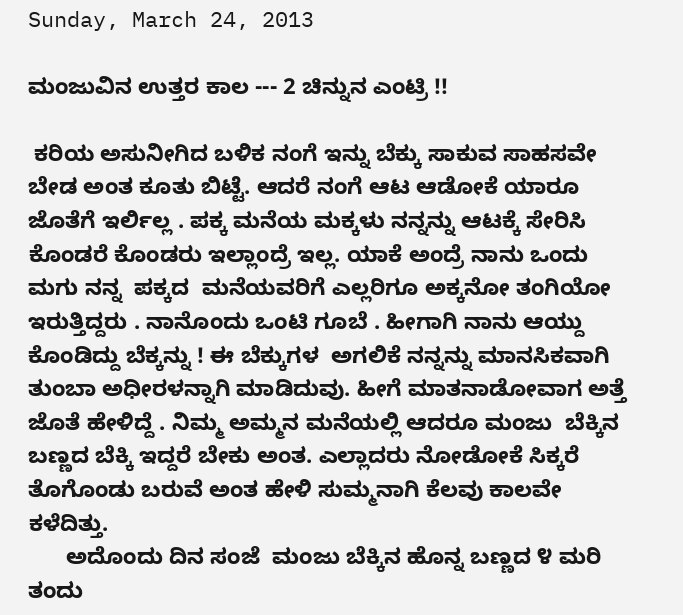Sunday, March 24, 2013

ಮಂಜುವಿನ ಉತ್ತರ ಕಾಲ --- 2 ಚಿನ್ನುನ ಎಂಟ್ರಿ !!

 ಕರಿಯ ಅಸುನೀಗಿದ ಬಳಿಕ ನಂಗೆ ಇನ್ನು ಬೆಕ್ಕು ಸಾಕುವ ಸಾಹಸವೇ ಬೇಡ ಅಂತ ಕೂತು ಬಿಟ್ಟೆ. ಆದರೆ ನಂಗೆ ಆಟ ಆಡೋಕೆ ಯಾರೂ ಜೊತೆಗೆ ಇರ್ಲಿಲ್ಲ . ಪಕ್ಕ ಮನೆಯ ಮಕ್ಕಳು ನನ್ನನ್ನು ಆಟಕ್ಕೆ ಸೇರಿಸಿ ಕೊಂಡರೆ ಕೊಂಡರು ಇಲ್ಲಾಂದ್ರೆ ಇಲ್ಲ. ಯಾಕೆ ಅಂದ್ರೆ ನಾನು ಒಂದು ಮಗು ನನ್ನ  ಪಕ್ಕದ  ಮನೆಯವರಿಗೆ ಎಲ್ಲರಿಗೂ ಅಕ್ಕನೋ ತಂಗಿಯೋ ಇರುತ್ತಿದ್ದರು . ನಾನೊಂದು ಒಂಟಿ ಗೂಬೆ . ಹೀಗಾಗಿ ನಾನು ಆಯ್ದು ಕೊಂಡಿದ್ದು ಬೆಕ್ಕನ್ನು ! ಈ ಬೆಕ್ಕುಗಳ  ಅಗಲಿಕೆ ನನ್ನನ್ನು ಮಾನಸಿಕವಾಗಿ ತುಂಬಾ ಅಧೀರಳನ್ನಾಗಿ ಮಾಡಿದುವು. ಹೀಗೆ ಮಾತನಾಡೋವಾಗ ಅತ್ತೆ ಜೊತೆ ಹೇಳಿದ್ದೆ . ನಿಮ್ಮ ಅಮ್ಮನ ಮನೆಯಲ್ಲಿ ಆದರೂ ಮಂಜು  ಬೆಕ್ಕಿನ ಬಣ್ಣದ ಬೆಕ್ಕಿ ಇದ್ದರೆ ಬೇಕು ಅಂತ. ಎಲ್ಲಾದರು ನೋಡೋಕೆ ಸಿಕ್ಕರೆ ತೊಗೊಂಡು ಬರುವೆ ಅಂತ ಹೇಳಿ ಸುಮ್ಮನಾಗಿ ಕೆಲವು ಕಾಲವೇ ಕಳೆದಿತ್ತು.
      ಅದೊಂದು ದಿನ ಸಂಜೆ  ಮಂಜು ಬೆಕ್ಕಿನ ಹೊನ್ನ ಬಣ್ಣದ ೪ ಮರಿ ತಂದು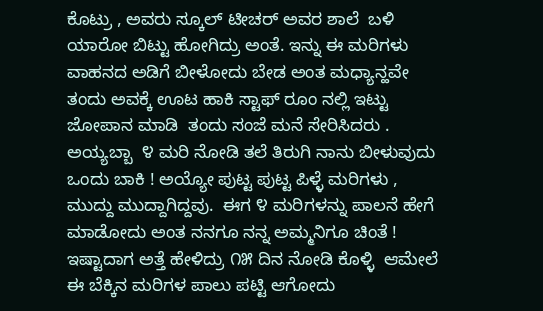ಕೊಟ್ರು , ಅವರು ಸ್ಕೂಲ್ ಟೀಚರ್ ಅವರ ಶಾಲೆ  ಬಳಿ  ಯಾರೋ ಬಿಟ್ಟು ಹೋಗಿದ್ರು ಅಂತೆ. ಇನ್ನು ಈ ಮರಿಗಳು ವಾಹನದ ಅಡಿಗೆ ಬೀಳೋದು ಬೇಡ ಅಂತ ಮಧ್ಯಾನ್ಹವೇ ತಂದು ಅವಕ್ಕೆ ಊಟ ಹಾಕಿ ಸ್ಟಾಫ್ ರೂಂ ನಲ್ಲಿ ಇಟ್ಟು  ಜೋಪಾನ ಮಾಡಿ  ತಂದು ಸಂಜೆ ಮನೆ ಸೇರಿಸಿದರು .  ಅಯ್ಯಬ್ಬಾ  ೪ ಮರಿ ನೋಡಿ ತಲೆ ತಿರುಗಿ ನಾನು ಬೀಳುವುದು ಒಂದು ಬಾಕಿ ! ಅಯ್ಯೋ ಪುಟ್ಟ ಪುಟ್ಟ ಪಿಳ್ಳೆ ಮರಿಗಳು , ಮುದ್ದು ಮುದ್ದಾಗಿದ್ದವು.  ಈಗ ೪ ಮರಿಗಳನ್ನು ಪಾಲನೆ ಹೇಗೆ ಮಾಡೋದು ಅಂತ ನನಗೂ ನನ್ನ ಅಮ್ಮನಿಗೂ ಚಿಂತೆ ! ಇಷ್ಟಾದಾಗ ಅತ್ತೆ ಹೇಳಿದ್ರು ೧೫ ದಿನ ನೋಡಿ ಕೊಳ್ಳಿ  ಆಮೇಲೆ ಈ ಬೆಕ್ಕಿನ ಮರಿಗಳ ಪಾಲು ಪಟ್ಟಿ ಆಗೋದು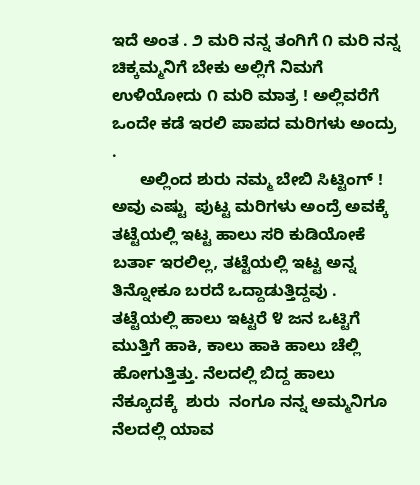ಇದೆ ಅಂತ . ೨ ಮರಿ ನನ್ನ ತಂಗಿಗೆ ೧ ಮರಿ ನನ್ನ ಚಿಕ್ಕಮ್ಮನಿಗೆ ಬೇಕು ಅಲ್ಲಿಗೆ ನಿಮಗೆ ಉಳಿಯೋದು ೧ ಮರಿ ಮಾತ್ರ ! ಅಲ್ಲಿವರೆಗೆ  ಒಂದೇ ಕಡೆ ಇರಲಿ ಪಾಪದ ಮರಿಗಳು ಅಂದ್ರು .
      ಅಲ್ಲಿಂದ ಶುರು ನಮ್ಮ ಬೇಬಿ ಸಿಟ್ಟಿಂಗ್ ! ಅವು ಎಷ್ಟು  ಪುಟ್ಟ ಮರಿಗಳು ಅಂದ್ರೆ ಅವಕ್ಕೆ  ತಟ್ಟೆಯಲ್ಲಿ ಇಟ್ಟ ಹಾಲು ಸರಿ ಕುಡಿಯೋಕೆ ಬರ್ತಾ ಇರಲಿಲ್ಲ, ತಟ್ಟೆಯಲ್ಲಿ ಇಟ್ಟ ಅನ್ನ  ತಿನ್ನೋಕೂ ಬರದೆ ಒದ್ದಾಡುತ್ತಿದ್ದವು . ತಟ್ಟೆಯಲ್ಲಿ ಹಾಲು ಇಟ್ಟರೆ ೪ ಜನ ಒಟ್ಟಿಗೆ ಮುತ್ತಿಗೆ ಹಾಕಿ, ಕಾಲು ಹಾಕಿ ಹಾಲು ಚೆಲ್ಲಿ ಹೋಗುತ್ತಿತ್ತು. ನೆಲದಲ್ಲಿ ಬಿದ್ದ ಹಾಲು ನೆಕ್ಕೂದಕ್ಕೆ  ಶುರು  ನಂಗೂ ನನ್ನ ಅಮ್ಮನಿಗೂ ನೆಲದಲ್ಲಿ ಯಾವ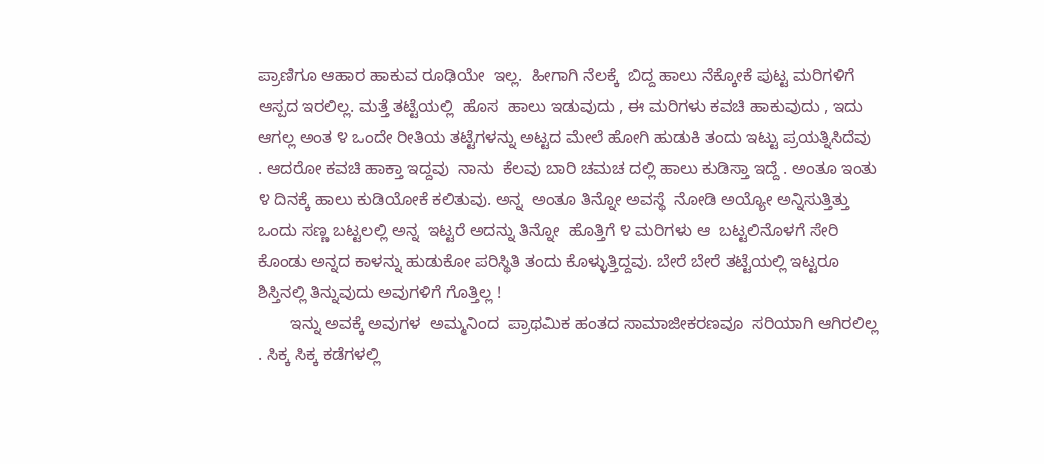ಪ್ರಾಣಿಗೂ ಆಹಾರ ಹಾಕುವ ರೂಢಿಯೇ  ಇಲ್ಲ.  ಹೀಗಾಗಿ ನೆಲಕ್ಕೆ  ಬಿದ್ದ ಹಾಲು ನೆಕ್ಕೋಕೆ ಪುಟ್ಟ ಮರಿಗಳಿಗೆ ಆಸ್ಪದ ಇರಲಿಲ್ಲ. ಮತ್ತೆ ತಟ್ಟೆಯಲ್ಲಿ  ಹೊಸ  ಹಾಲು ಇಡುವುದು , ಈ ಮರಿಗಳು ಕವಚಿ ಹಾಕುವುದು , ಇದು ಆಗಲ್ಲ ಅಂತ ೪ ಒಂದೇ ರೀತಿಯ ತಟ್ಟೆಗಳನ್ನು ಅಟ್ಟದ ಮೇಲೆ ಹೋಗಿ ಹುಡುಕಿ ತಂದು ಇಟ್ಟು ಪ್ರಯತ್ನಿಸಿದೆವು . ಆದರೋ ಕವಚಿ ಹಾಕ್ತಾ ಇದ್ದವು  ನಾನು  ಕೆಲವು ಬಾರಿ ಚಮಚ ದಲ್ಲಿ ಹಾಲು ಕುಡಿಸ್ತಾ ಇದ್ದೆ . ಅಂತೂ ಇಂತು ೪ ದಿನಕ್ಕೆ ಹಾಲು ಕುಡಿಯೋಕೆ ಕಲಿತುವು. ಅನ್ನ  ಅಂತೂ ತಿನ್ನೋ ಅವಸ್ಥೆ  ನೋಡಿ ಅಯ್ಯೋ ಅನ್ನಿಸುತ್ತಿತ್ತು ಒಂದು ಸಣ್ಣ ಬಟ್ಟಲಲ್ಲಿ ಅನ್ನ  ಇಟ್ಟರೆ ಅದನ್ನು ತಿನ್ನೋ  ಹೊತ್ತಿಗೆ ೪ ಮರಿಗಳು ಆ  ಬಟ್ಟಲಿನೊಳಗೆ ಸೇರಿ ಕೊಂಡು ಅನ್ನದ ಕಾಳನ್ನು ಹುಡುಕೋ ಪರಿಸ್ಥಿತಿ ತಂದು ಕೊಳ್ಳುತ್ತಿದ್ದವು. ಬೇರೆ ಬೇರೆ ತಟ್ಟೆಯಲ್ಲಿ ಇಟ್ಟರೂ  ಶಿಸ್ತಿನಲ್ಲಿ ತಿನ್ನುವುದು ಅವುಗಳಿಗೆ ಗೊತ್ತಿಲ್ಲ !
       ಇನ್ನು ಅವಕ್ಕೆ ಅವುಗಳ  ಅಮ್ಮನಿಂದ  ಪ್ರಾಥಮಿಕ ಹಂತದ ಸಾಮಾಜೀಕರಣವೂ  ಸರಿಯಾಗಿ ಆಗಿರಲಿಲ್ಲ . ಸಿಕ್ಕ ಸಿಕ್ಕ ಕಡೆಗಳಲ್ಲಿ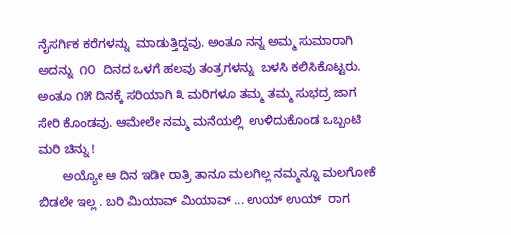ನೈಸರ್ಗಿಕ ಕರೆಗಳನ್ನು  ಮಾಡುತ್ತಿದ್ದವು. ಅಂತೂ ನನ್ನ ಅಮ್ಮ ಸುಮಾರಾಗಿ ಅದನ್ನು  ೧೦  ದಿನದ ಒಳಗೆ ಹಲವು ತಂತ್ರಗಳನ್ನು  ಬಳಸಿ ಕಲಿಸಿಕೊಟ್ಟರು.  ಅಂತೂ ೧೫ ದಿನಕ್ಕೆ ಸರಿಯಾಗಿ ೩ ಮರಿಗಳೂ ತಮ್ಮ ತಮ್ಮ ಸುಭದ್ರ ಜಾಗ ಸೇರಿ ಕೊಂಡವು. ಆಮೇಲೇ ನಮ್ಮ ಮನೆಯಲ್ಲಿ  ಉಳಿದುಕೊಂಡ ಒಬ್ಬಂಟಿ ಮರಿ ಚಿನ್ನು !
       ಅಯ್ಯೋ ಆ ದಿನ ಇಡೀ ರಾತ್ರಿ ತಾನೂ ಮಲಗಿಲ್ಲ ನಮ್ಮನ್ನೂ ಮಲಗೋಕೆ ಬಿಡಲೇ ಇಲ್ಲ . ಬರಿ ಮಿಯಾವ್ ಮಿಯಾವ್ ... ಉಯ್ ಉಯ್  ರಾಗ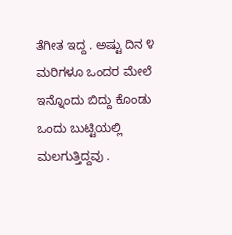ತೆಗೀತ ಇದ್ದ . ಅಷ್ಟು ದಿನ ೪ ಮರಿಗಳೂ ಒಂದರ ಮೇಲೆ ಇನ್ನೊಂದು ಬಿದ್ದು ಕೊಂಡು ಒಂದು ಬುಟ್ಟಿಯಲ್ಲಿ ಮಲಗುತ್ತಿದ್ದವು .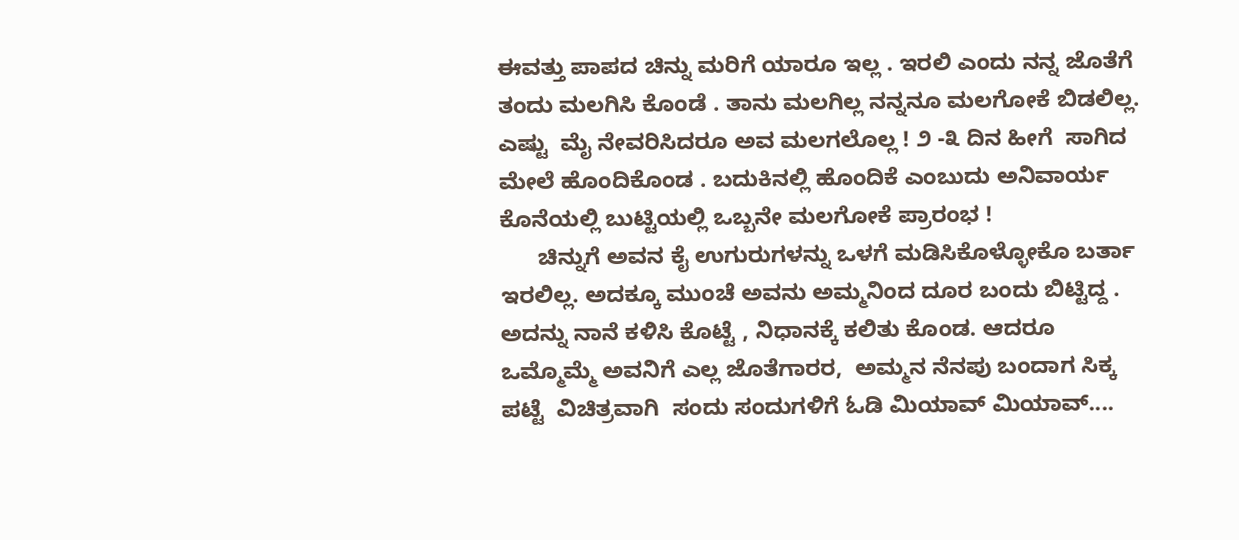ಈವತ್ತು ಪಾಪದ ಚಿನ್ನು ಮರಿಗೆ ಯಾರೂ ಇಲ್ಲ . ಇರಲಿ ಎಂದು ನನ್ನ ಜೊತೆಗೆ ತಂದು ಮಲಗಿಸಿ ಕೊಂಡೆ . ತಾನು ಮಲಗಿಲ್ಲ ನನ್ನನೂ ಮಲಗೋಕೆ ಬಿಡಲಿಲ್ಲ. ಎಷ್ಟು  ಮೈ ನೇವರಿಸಿದರೂ ಅವ ಮಲಗಲೊಲ್ಲ ! ೨ -೩ ದಿನ ಹೀಗೆ  ಸಾಗಿದ ಮೇಲೆ ಹೊಂದಿಕೊಂಡ . ಬದುಕಿನಲ್ಲಿ ಹೊಂದಿಕೆ ಎಂಬುದು ಅನಿವಾರ್ಯ ಕೊನೆಯಲ್ಲಿ ಬುಟ್ಟಿಯಲ್ಲಿ ಒಬ್ಬನೇ ಮಲಗೋಕೆ ಪ್ರಾರಂಭ !
      ಚಿನ್ನುಗೆ ಅವನ ಕೈ ಉಗುರುಗಳನ್ನು ಒಳಗೆ ಮಡಿಸಿಕೊಳ್ಳೋಕೊ ಬರ್ತಾ ಇರಲಿಲ್ಲ. ಅದಕ್ಕೂ ಮುಂಚೆ ಅವನು ಅಮ್ಮನಿಂದ ದೂರ ಬಂದು ಬಿಟ್ಟಿದ್ದ .  ಅದನ್ನು ನಾನೆ ಕಳಿಸಿ ಕೊಟ್ಟೆ , ನಿಧಾನಕ್ಕೆ ಕಲಿತು ಕೊಂಡ. ಆದರೂ ಒಮ್ಮೊಮ್ಮೆ ಅವನಿಗೆ ಎಲ್ಲ ಜೊತೆಗಾರರ,  ಅಮ್ಮನ ನೆನಪು ಬಂದಾಗ ಸಿಕ್ಕ ಪಟ್ಟೆ  ವಿಚಿತ್ರವಾಗಿ  ಸಂದು ಸಂದುಗಳಿಗೆ ಓಡಿ ಮಿಯಾವ್ ಮಿಯಾವ್....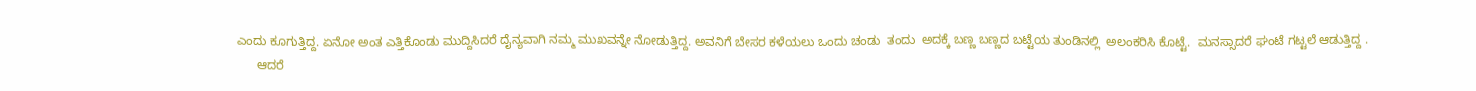ಎಂದು ಕೂಗುತ್ತಿದ್ದ. ಏನೋ ಅಂತ ಎತ್ತಿಕೊಂಡು ಮುದ್ದಿಸಿದರೆ ದೈನ್ಯವಾಗಿ ನಮ್ಮ ಮುಖವನ್ನೇ ನೋಡುತ್ತಿದ್ದ. ಅವನಿಗೆ ಬೇಸರ ಕಳೆಯಲು ಒಂದು ಚಂಡು  ತಂದು  ಅದಕ್ಕೆ ಬಣ್ಣ ಬಣ್ಣದ ಬಟ್ಟೆಯ ತುಂಡಿನಲ್ಲಿ  ಅಲಂಕರಿಸಿ ಕೊಟ್ಟೆ.  ಮನಸ್ಸಾದರೆ ಘಂಟೆ ಗಟ್ಟಲೆ ಆಡುತ್ತಿದ್ದ .
      ಆದರೆ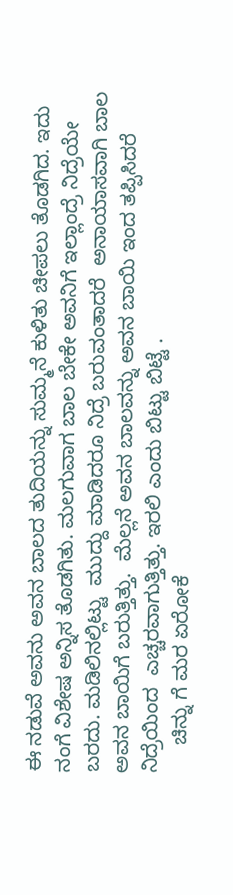ಈ ನಡುವೆ ಅವನು ಅವನ ಬಾಲದ ತುದಿಯನ್ನು ಸುಮ್ಮನೆ ಕುಳಿತು ಚೀಪಲು ತೊಡಗಿದ. ಇದು ನಂಗೆ ವಿಶೇಷ ಅನ್ನಿಸ ತೊಡಗಿತು. ಮಲಗುವಾಗ ಬಾಲ ಬೇಕೇ ಅವನಿಗೆ ಇಲ್ಲಾಂದ್ರೆ ನಿದ್ರೆಯೇ ಬರದು. ಮಡಿಲಿನಲ್ಲಿಟ್ಟು  ಮುದ್ದು ಮಾಡಿದರೂ ನಿದ್ರೆ ಬರುವಂತಾದರೆ  ಅನಾಯಾಸವಾಗಿ ಬಾಲ ಅವನ ಬಾಯಿಗೆ ಬರುತ್ತಿತ್ತು.  ಮೆಲ್ಲನೆ ಅವನ ಬಾಲವನ್ನು ಅವನ ಬಾಯಿ ಇಂದ ತಪ್ಪಿಸಿದರೆ ನಿದ್ರೆಯಿಂದ  ಎಚ್ಚರವಾಗುತ್ತಿತ್ತು. ಇರಲಿ ಎಂದು ಬಿಟ್ಟು ಬಿಟ್ಟೆ .
     ಚಿನ್ನು ಗೆ ಮರ ಏರೋಕೆ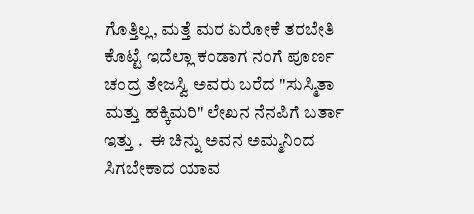ಗೊತ್ತಿಲ್ಲ, ಮತ್ತೆ ಮರ ಏರೋಕೆ ತರಬೇತಿ ಕೊಟ್ಟೆ ಇದೆಲ್ಲಾ ಕಂಡಾಗ ನಂಗೆ ಪೂರ್ಣ ಚಂದ್ರ ತೇಜಸ್ವಿ ಅವರು ಬರೆದ "ಸುಸ್ಮಿತಾ ಮತ್ತು ಹಕ್ಕಿಮರಿ" ಲೇಖನ ನೆನಪಿಗೆ ಬರ್ತಾ ಇತ್ತು .  ಈ ಚಿನ್ನು ಅವನ ಅಮ್ಮನಿಂದ ಸಿಗಬೇಕಾದ ಯಾವ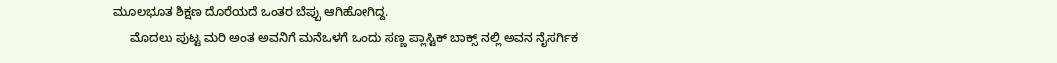ಮೂಲಭೂತ ಶಿಕ್ಷಣ ದೊರೆಯದೆ ಒಂತರ ಬೆಪ್ಪು ಆಗಿಹೋಗಿದ್ದ.
     ಮೊದಲು ಪುಟ್ಟ ಮರಿ ಅಂತ ಅವನಿಗೆ ಮನೆಒಳಗೆ ಒಂದು ಸಣ್ಣ ಪ್ಲಾಸ್ಟಿಕ್ ಬಾಕ್ಸ್ ನಲ್ಲಿ ಅವನ ನೈಸರ್ಗಿಕ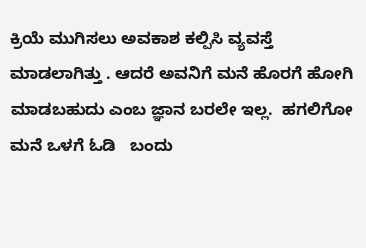ಕ್ರಿಯೆ ಮುಗಿಸಲು ಅವಕಾಶ ಕಲ್ಪಿಸಿ ವ್ಯವಸ್ತೆ ಮಾಡಲಾಗಿತ್ತು . ಆದರೆ ಅವನಿಗೆ ಮನೆ ಹೊರಗೆ ಹೋಗಿ ಮಾಡಬಹುದು ಎಂಬ ಜ್ಞಾನ ಬರಲೇ ಇಲ್ಲ.  ಹಗಲಿಗೋ ಮನೆ ಒಳಗೆ ಓಡಿ   ಬಂದು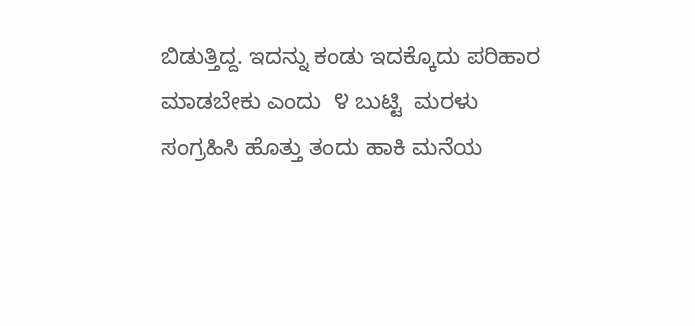ಬಿಡುತ್ತಿದ್ದ. ಇದನ್ನು ಕಂಡು ಇದಕ್ಕೊದು ಪರಿಹಾರ ಮಾಡಬೇಕು ಎಂದು  ೪ ಬುಟ್ಟಿ  ಮರಳು ಸಂಗ್ರಹಿಸಿ ಹೊತ್ತು ತಂದು ಹಾಕಿ ಮನೆಯ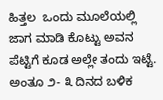ಹಿತ್ತಲ  ಒಂದು ಮೂಲೆಯಲ್ಲಿ ಜಾಗ ಮಾಡಿ ಕೊಟ್ಟು ಅವನ ಪೆಟ್ಟಿಗೆ ಕೂಡ ಅಲ್ಲೇ ತಂದು ಇಟ್ಟೆ. ಅಂತೂ ೨- ೩ ದಿನದ ಬಳಿಕ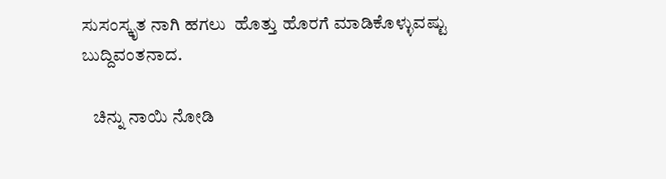ಸುಸಂಸ್ಕೃತ ನಾಗಿ ಹಗಲು  ಹೊತ್ತು ಹೊರಗೆ ಮಾಡಿಕೊಳ್ಳುವಷ್ಟು ಬುದ್ದಿವಂತನಾದ.

   ಚಿನ್ನು ನಾಯಿ ನೋಡಿ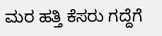ಮರ ಹತ್ತಿ ಕೆಸರು ಗದ್ದೆಗೆ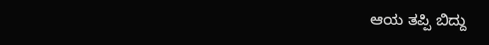ಆಯ ತಪ್ಪಿ ಬಿದ್ದು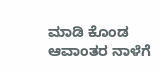ಮಾಡಿ ಕೊಂಡ ಆವಾಂತರ ನಾಳೆಗೆ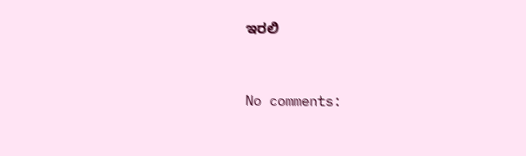ಇರಲಿ



No comments: